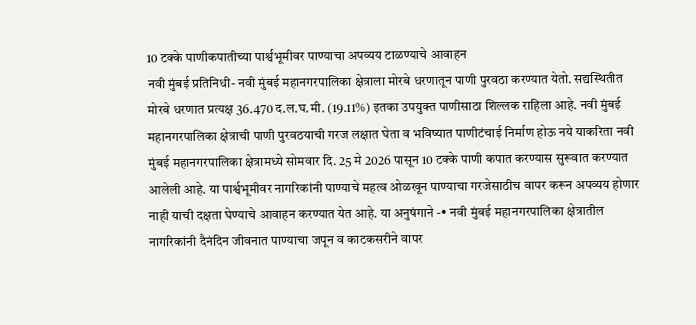10 टक्के पाणीकपातीच्या पार्श्वभूमीवर पाण्याचा अपव्यय टाळण्याचे आवाहन
नवी मुंबई प्रतिनिधी- नवी मुंबई महानगरपालिका क्षेत्राला मोरबे धरणातून पाणी पुरवठा करण्यात येतो. सद्यस्थितीत मोरबे धरणात प्रत्यक्ष 36.470 द.ल.घ.मी. (19.11%) इतका उपयुक्त पाणीसाठा शिल्लक राहिला आहे. नवी मुंबई महानगरपालिका क्षेत्राची पाणी पुरवठयाची गरज लक्षात घेता व भविष्यात पाणीटंचाई निर्माण होऊ नये याकरिता नवी मुंबई महानगरपालिका क्षेत्रामध्ये सोमवार दि. 25 मे 2026 पासून 10 टक्के पाणी कपात करण्यास सुरूवात करण्यात आलेली आहे. या पार्श्वभूमीवर नागरिकांनी पाण्याचे महत्व ओळखून पाण्याचा गरजेसाठीच वापर करून अपव्यय होणार नाही याची दक्षता घेण्याचे आवाहन करण्यात येत आहे. या अनुषंगाने -• नवी मुंबई महानगरपालिका क्षेत्रातील नागरिकांनी दैनंदिन जीवनात पाण्याचा जपून व काटकसरीने वापर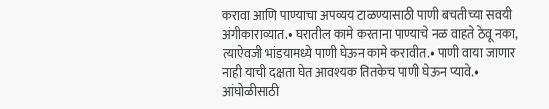करावा आणि पाण्याचा अपव्यय टाळण्यासाठी पाणी बचतीच्या सवयी अंगीकाराव्यात.• घरातील कामे करताना पाण्याचे नळ वाहते ठेवू नका, त्याऐवजी भांडयामध्ये पाणी घेऊन कामे करावीत.• पाणी वाया जाणार नाही याची दक्षता घेत आवश्यक तितकेच पाणी घेऊन प्यावे.• आंघोळीसाठी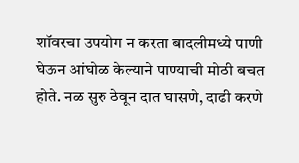शॉवरचा उपयोग न करता बादलीमध्ये पाणी घेऊन आंघोळ केल्याने पाण्याची मोठी बचत होते. नळ सुरु ठेवून दात घासणे, दाढी करणे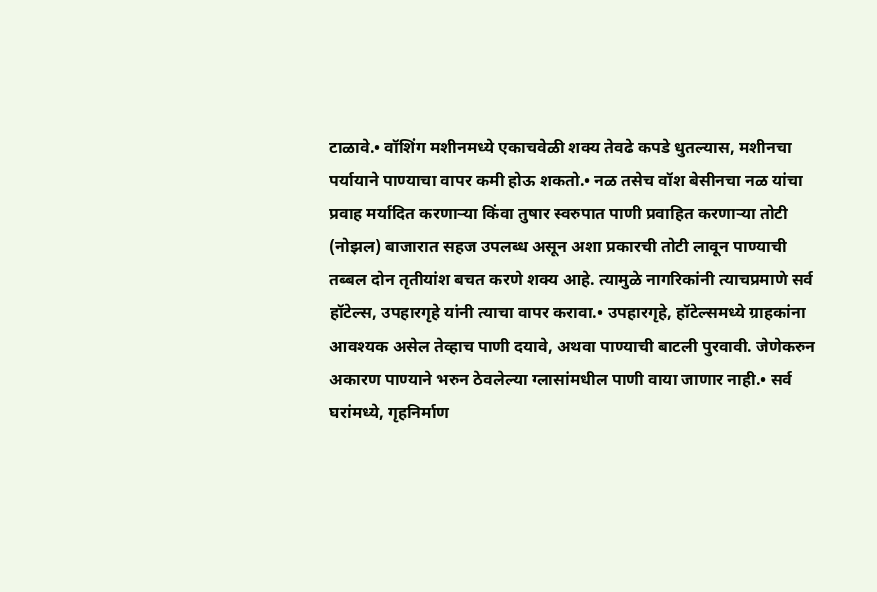टाळावे.• वॉशिंग मशीनमध्ये एकाचवेळी शक्य तेवढे कपडे धुतल्यास, मशीनचा पर्यायाने पाण्याचा वापर कमी होऊ शकतो.• नळ तसेच वॉश बेसीनचा नळ यांचा प्रवाह मर्यादित करणाऱ्या किंवा तुषार स्वरुपात पाणी प्रवाहित करणाऱ्या तोटी (नोझल) बाजारात सहज उपलब्ध असून अशा प्रकारची तोटी लावून पाण्याची तब्बल दोन तृतीयांश बचत करणे शक्य आहे. त्यामुळे नागरिकांनी त्याचप्रमाणे सर्व हॉटेल्स, उपहारगृहे यांनी त्याचा वापर करावा.• उपहारगृहे, हॉटेल्समध्ये ग्राहकांना आवश्यक असेल तेव्हाच पाणी दयावे, अथवा पाण्याची बाटली पुरवावी. जेणेकरुन अकारण पाण्याने भरुन ठेवलेल्या ग्लासांमधील पाणी वाया जाणार नाही.• सर्व घरांमध्ये, गृहनिर्माण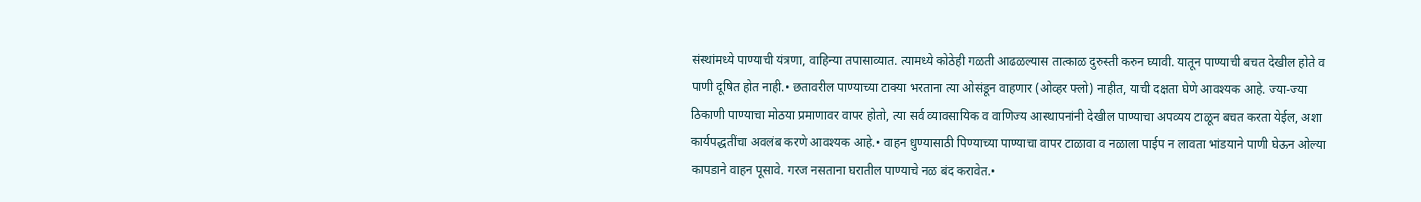संस्थांमध्ये पाण्याची यंत्रणा, वाहिन्या तपासाव्यात. त्यामध्ये कोठेही गळती आढळल्यास तात्काळ दुरुस्ती करुन घ्यावी. यातून पाण्याची बचत देखील होते व पाणी दूषित होत नाही.• छतावरील पाण्याच्या टाक्या भरताना त्या ओसंडून वाहणार (ओव्हर फ्लो) नाहीत, याची दक्षता घेणे आवश्यक आहे. ज्या-ज्या ठिकाणी पाण्याचा मोठया प्रमाणावर वापर होतो, त्या सर्व व्यावसायिक व वाणिज्य आस्थापनांनी देखील पाण्याचा अपव्यय टाळून बचत करता येईल, अशा कार्यपद्धतींचा अवलंब करणे आवश्यक आहे.• वाहन धुण्यासाठी पिण्याच्या पाण्याचा वापर टाळावा व नळाला पाईप न लावता भांडयाने पाणी घेऊन ओल्या कापडाने वाहन पूसावे. गरज नसताना घरातील पाण्याचे नळ बंद करावेत.•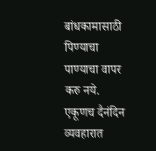बांधकामासाठी पिण्याचा पाण्याचा वापर करु नये. एकूणच दैनंदिन व्यवहारात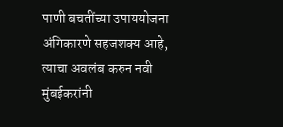पाणी बचतींच्या उपाययोजना अंगिकारणे सहजशक्य आहे, त्याचा अवलंब करुन नवी मुंबईकरांनी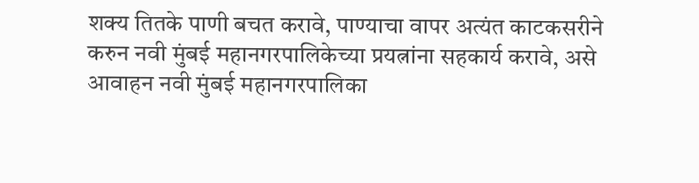शक्य तितके पाणी बचत करावे, पाण्याचा वापर अत्यंत काटकसरीने करुन नवी मुंबई महानगरपालिकेच्या प्रयत्नांना सहकार्य करावे, असे आवाहन नवी मुंबई महानगरपालिका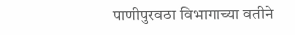पाणीपुरवठा विभागाच्या वतीने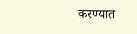करण्यात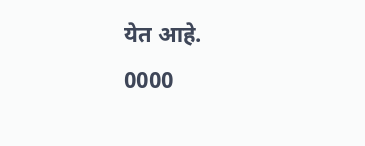येत आहे.
0000